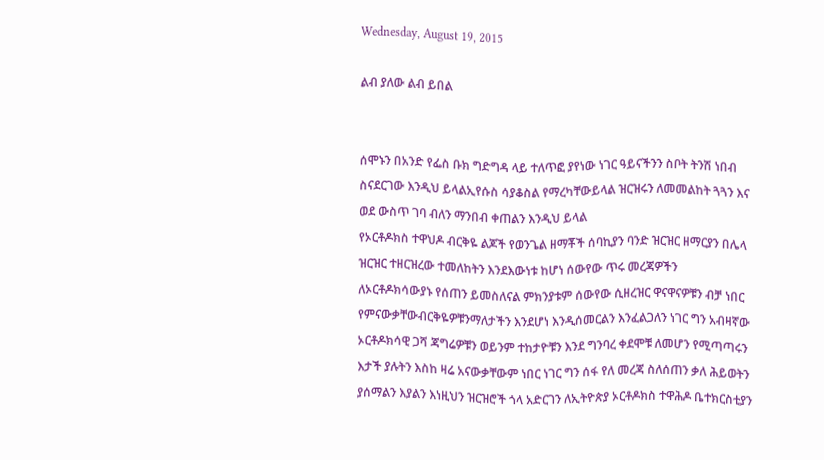Wednesday, August 19, 2015

ልብ ያለው ልብ ይበል


ሰሞኑን በአንድ የፌስ ቡክ ግድግዳ ላይ ተለጥፎ ያየነው ነገር ዓይናችንን ስቦት ትንሽ ነበብ ስናደርገው እንዲህ ይላልኢየሱስ ሳያቆስል የማረካቸውይላል ዝርዝሩን ለመመልከት ጓጓን እና ወደ ውስጥ ገባ ብለን ማንበብ ቀጠልን እንዲህ ይላል
የኦርቶዶክስ ተዋህዶ ብርቅዬ ልጆች የወንጌል ዘማቾች ሰባኪያን ባንድ ዝርዝር ዘማርያን በሌላ ዝርዝር ተዘርዝረው ተመለከትን እንደእውነቱ ከሆነ ሰውየው ጥሩ መረጃዎችን ለኦርቶዶክሳውያኑ የሰጠን ይመስለናል ምክንያቱም ሰውየው ሲዘረዝር ዋናዋናዎቹን ብቻ ነበር የምናውቃቸውብርቅዬዎቹንማለታችን እንደሆነ እንዲሰመርልን እንፈልጋለን ነገር ግን አብዛኛው ኦርቶዶክሳዊ ጋሻ ጃግሬዎቹን ወይንም ተከታዮቹን እንደ ግንባረ ቀደሞቹ ለመሆን የሚጣጣሩን እታች ያሉትን እስከ ዛሬ አናውቃቸውም ነበር ነገር ግን ሰፋ የለ መረጃ ስለሰጠን ቃለ ሕይወትን ያሰማልን እያልን እነዚህን ዝርዝሮች ጎላ አድርገን ለኢትዮጵያ ኦርቶዶክስ ተዋሕዶ ቤተክርስቲያን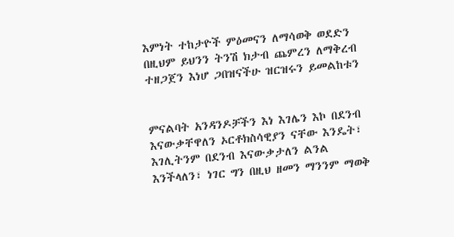እምነት ተከታዮች ምዕመናን ለማሳወቅ ወደድን በዚህም ይህንን ትንሽ ክታብ ጨምረን ለማቅረብ ተዘጋጀን እነሆ ጋበዝናችሁ ዝርዝሩን ይመልከቱን


ምናልባት አንዳንዶቻችን እነ እገሌን እኮ በደንብ እናውቃቸዋለን ኦርቶክስሳዊያን ናቸው እንዴት፣ እገሊትንም በደንብ እናውቃታለን ልንል እንችላለን፣ ነገር ግን በዚህ ዘመን ማንንም ማወቅ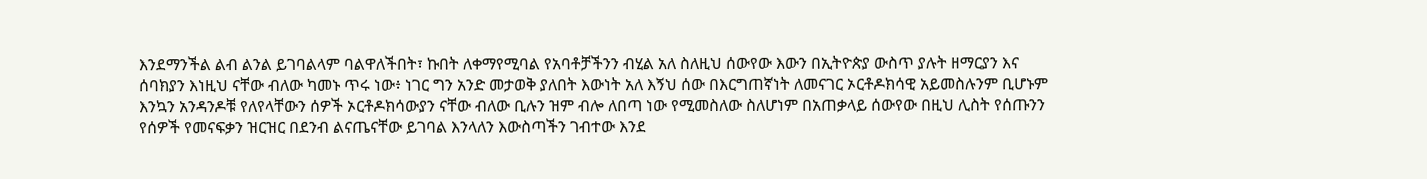እንደማንችል ልብ ልንል ይገባልላም ባልዋለችበት፣ ኩበት ለቀማየሚባል የአባቶቻችንን ብሂል አለ ስለዚህ ሰውየው እውን በኢትዮጵያ ውስጥ ያሉት ዘማርያን እና ሰባክያን እነዚህ ናቸው ብለው ካመኑ ጥሩ ነው፥ ነገር ግን አንድ መታወቅ ያለበት እውነት አለ እኝህ ሰው በእርግጠኛነት ለመናገር ኦርቶዶክሳዊ አይመስሉንም ቢሆኑም እንኳን አንዳንዶቹ የለየላቸውን ሰዎች ኦርቶዶክሳውያን ናቸው ብለው ቢሉን ዝም ብሎ ለበጣ ነው የሚመስለው ስለሆነም በአጠቃላይ ሰውየው በዚህ ሊስት የሰጡንን የሰዎች የመናፍቃን ዝርዝር በደንብ ልናጤናቸው ይገባል እንላለን እውስጣችን ገብተው እንደ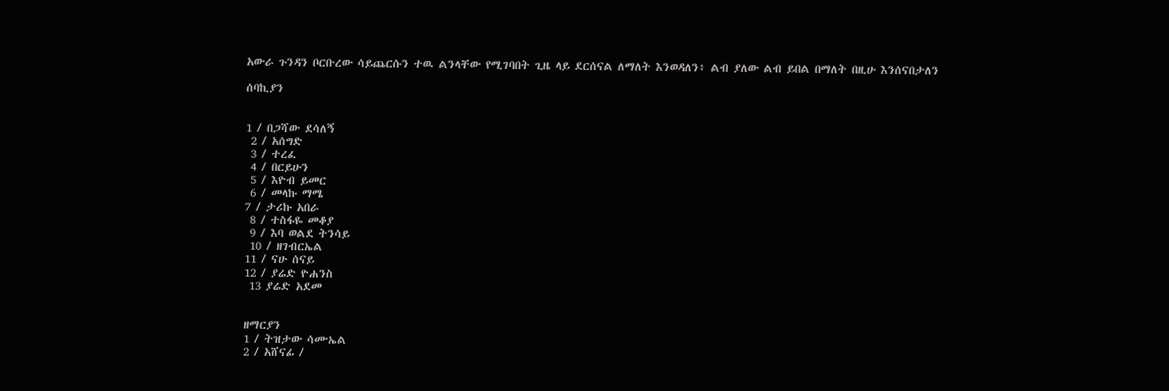አውራ ጉንዳን ቦርቡረው ሳይጨርሱን ተዉ ልንላቸው የሚገባበት ጊዜ ላይ ደርሰናል ለማለት እንወዳለን፥ ልብ ያለው ልብ ይበል በማለት በዚሁ እንሰናበታለን

ሰባኪያን


1 / በጋሻው ደሳለኝ
 2 / አሰግድ
 3 / ተረፈ
 4 / በርይሁን
 5 / እዮብ ይመር
 6 / መላኩ ማሜ
7 / ታሪኩ አበራ
 8 / ተስፋዬ መቆያ
 9 / እባ ወልደ ትንሳይ
 10 / ዘገብርኤል
11 / ናሁ ሰናይ
12 / ያሬድ ዮሐንስ
 13 ያሬድ አደመ


ዘማርያን
1 / ትዝታው ሳሙኤል
2 / አሸናፊ /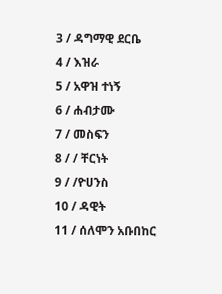3 / ዳግማዊ ደርቤ
4 / እዝራ
5 / አዋዝ ተነኝ
6 / ሐብታሙ
7 / መስፍን
8 / / ቸርነት
9 / /ዮሀንስ
10 / ዳዊት
11 / ሰለሞን አቡበከር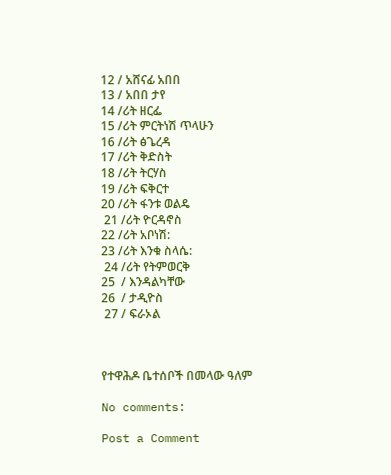12 / አሸናፊ አበበ
13 / አበበ ታየ
14 /ሪት ዘርፌ
15 /ሪት ምርትነሽ ጥላሁን
16 /ሪት ፅጌረዳ
17 /ሪት ቅድስት
18 /ሪት ትርሃስ
19 /ሪት ፍቅርተ
20 /ሪት ፋንቱ ወልዴ
 21 /ሪት ዮርዳኖስ
22 /ሪት አቦነሽ:
23 /ሪት እንቁ ስላሴ:
 24 /ሪት የትምወርቅ
25  / እንዳልካቸው
26  / ታዲዮስ
 27 / ፍራኦል



የተዋሕዶ ቤተሰቦች በመላው ዓለም

No comments:

Post a Comment